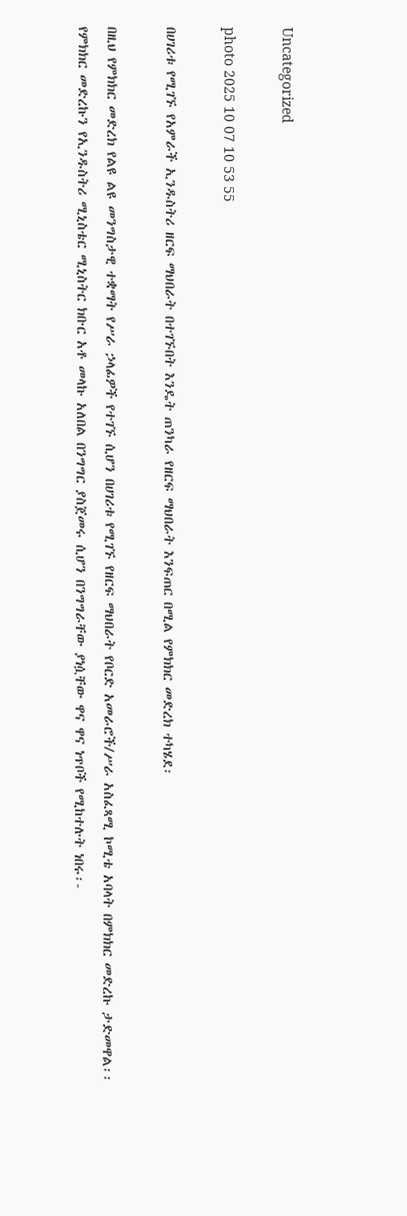Uncategorized

photo 2025 10 07 10 53 55

በሀገሪቱ የሚገኙ የአምራች ኢንዱስትሪ ዘርፍ ማህበራት በተገኙበት እንዴት ጠንካራ የዘርፍ ማህበራት እንፍጠር በሚል የምክክር መድረክ ተካሄደ፡

በዚህ የምክክር መድረክ የልዩ ልዩ መንግስታዊ ተቋማት የሥራ ኃላፊዎች የተገኙ ሲሆን በሀገሪቱ የሚገኙ የዘርፍ ማህበራት የቦርድ አመራሮች/ሥራ አስፈጻሚ ኮሚቴ አባላት በምክክር መድረኩ ታድመዋል፡፡የምክክር መድረኩን የኢንዱስትሪ ሚኒስቴር ሚኒስትር ክቡር አቶ መላኩ አለበል በንግግር ያስጀመሩ ሲሆን በንግግራቸው ያነሷቸው ዋና ዋና ነጥቦች የሚከተሉት ነበሩ፡-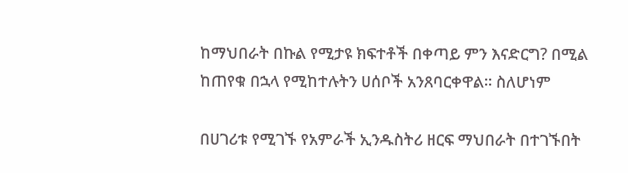ከማህበራት በኩል የሚታዩ ክፍተቶች በቀጣይ ምን እናድርግ? በሚል ከጠየቁ በኋላ የሚከተሉትን ሀሰቦች አንጸባርቀዋል፡፡ ስለሆነም

በሀገሪቱ የሚገኙ የአምራች ኢንዱስትሪ ዘርፍ ማህበራት በተገኙበት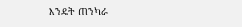እንዴት ጠንካራ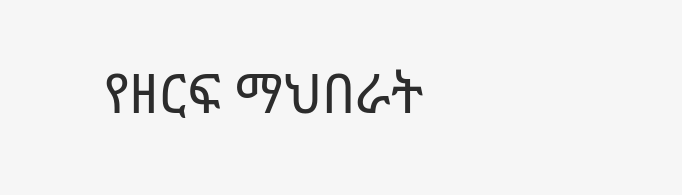የዘርፍ ማህበራት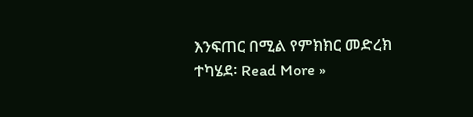እንፍጠር በሚል የምክክር መድረክ ተካሄደ፡ Read More »